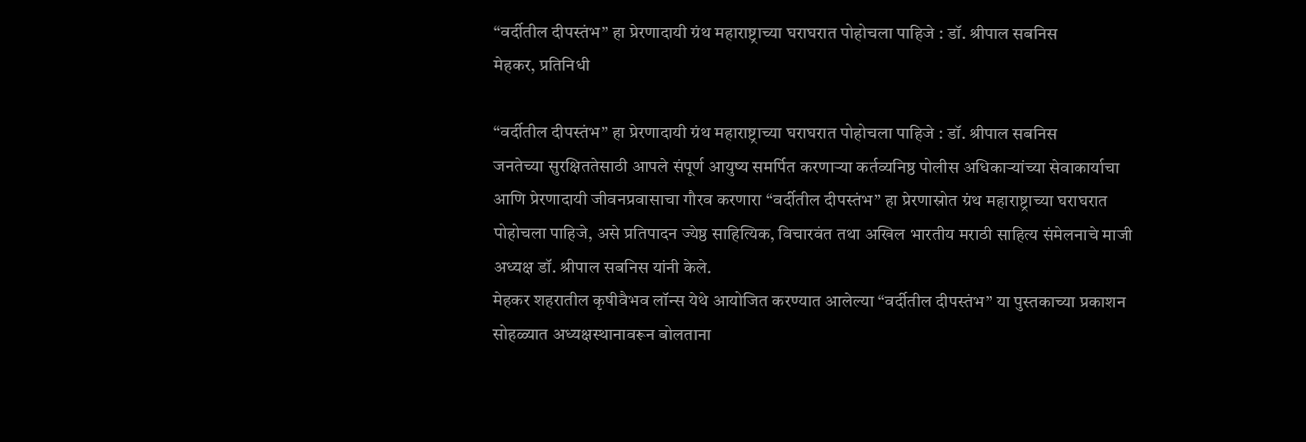“वर्दीतील दीपस्तंभ” हा प्रेरणादायी ग्रंथ महाराष्ट्राच्या घराघरात पोहोचला पाहिजे : डॉ. श्रीपाल सबनिस
मेहकर, प्रतिनिधी

“वर्दीतील दीपस्तंभ” हा प्रेरणादायी ग्रंथ महाराष्ट्राच्या घराघरात पोहोचला पाहिजे : डॉ. श्रीपाल सबनिस
जनतेच्या सुरक्षिततेसाठी आपले संपूर्ण आयुष्य समर्पित करणाऱ्या कर्तव्यनिष्ठ पोलीस अधिकाऱ्यांच्या सेवाकार्याचा आणि प्रेरणादायी जीवनप्रवासाचा गौरव करणारा “वर्दीतील दीपस्तंभ” हा प्रेरणास्रोत ग्रंथ महाराष्ट्राच्या घराघरात पोहोचला पाहिजे, असे प्रतिपादन ज्येष्ठ साहित्यिक, विचारवंत तथा अखिल भारतीय मराठी साहित्य संमेलनाचे माजी अध्यक्ष डॉ. श्रीपाल सबनिस यांनी केले.
मेहकर शहरातील कृषीवैभव लॉन्स येथे आयोजित करण्यात आलेल्या “वर्दीतील दीपस्तंभ” या पुस्तकाच्या प्रकाशन सोहळ्यात अध्यक्षस्थानावरून बोलताना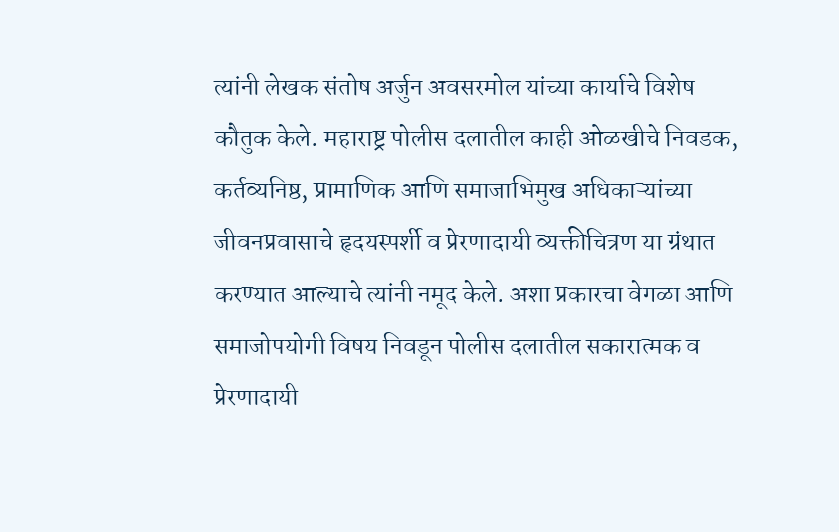त्यांनी लेखक संतोष अर्जुन अवसरमोल यांच्या कार्याचे विशेष कौतुक केले. महाराष्ट्र पोलीस दलातील काही ओळखीचे निवडक, कर्तव्यनिष्ठ, प्रामाणिक आणि समाजाभिमुख अधिकाऱ्यांच्या जीवनप्रवासाचे हृदयस्पर्शी व प्रेरणादायी व्यक्तीचित्रण या ग्रंथात करण्यात आल्याचे त्यांनी नमूद केले. अशा प्रकारचा वेगळा आणि समाजोपयोगी विषय निवडून पोलीस दलातील सकारात्मक व प्रेरणादायी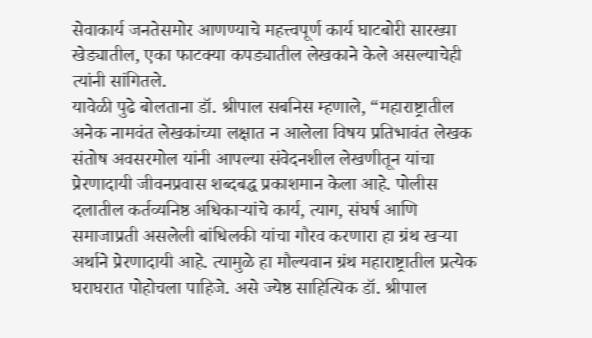सेवाकार्य जनतेसमोर आणण्याचे महत्त्वपूर्ण कार्य घाटबोरी सारख्या खेड्यातील, एका फाटक्या कपड्यातील लेखकाने केले असल्याचेही त्यांनी सांगितले.
यावेळी पुढे बोलताना डॉ. श्रीपाल सबनिस म्हणाले, “महाराष्ट्रातील अनेक नामवंत लेखकांच्या लक्षात न आलेला विषय प्रतिभावंत लेखक संतोष अवसरमोल यांनी आपल्या संवेदनशील लेखणीतून यांचा प्रेरणादायी जीवनप्रवास शब्दबद्ध प्रकाशमान केला आहे. पोलीस दलातील कर्तव्यनिष्ठ अधिकाऱ्यांचे कार्य, त्याग, संघर्ष आणि समाजाप्रती असलेली बांधिलकी यांचा गौरव करणारा हा ग्रंथ खऱ्या अर्थाने प्रेरणादायी आहे. त्यामुळे हा मौल्यवान ग्रंथ महाराष्ट्रातील प्रत्येक घराघरात पोहोचला पाहिजे. असे ज्येष्ठ साहित्यिक डॉ. श्रीपाल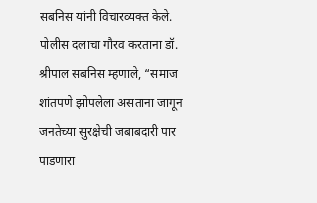सबनिस यांनी विचारव्यक्त केले.
पोलीस दलाचा गौरव करताना डॉ. श्रीपाल सबनिस म्हणाले, “समाज शांतपणे झोपलेला असताना जागून जनतेच्या सुरक्षेची जबाबदारी पार पाडणारा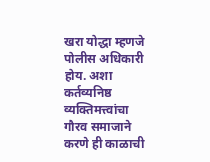खरा योद्धा म्हणजे पोलीस अधिकारी होय. अशा कर्तव्यनिष्ठ व्यक्तिमत्त्वांचा गौरव समाजाने करणे ही काळाची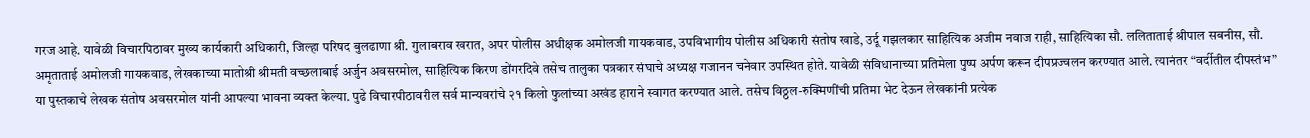गरज आहे. यावेळी विचारपिठावर मुख्य कार्यकारी अधिकारी, जिल्हा परिषद बुलढाणा श्री. गुलाबराव खरात, अपर पोलीस अधीक्षक अमोलजी गायकवाड, उपविभागीय पोलीस अधिकारी संतोष खाडे, उर्दू गझलकार साहित्यिक अजीम नवाज राही, साहित्यिका सौ. ललिताताई श्रीपाल सबनीस, सौ. अमृताताई अमोलजी गायकवाड, लेखकाच्या मातोश्री श्रीमती वच्छलाबाई अर्जुन अवसरमोल, साहित्यिक किरण डोंगरदिवे तसेच तालुका पत्रकार संघाचे अध्यक्ष गजानन चनेवार उपस्थित होते. यावेळी संविधानाच्या प्रतिमेला पुष्प अर्पण करून दीपप्रज्वलन करण्यात आले. त्यानंतर “वर्दीतील दीपस्तंभ” या पुस्तकाचे लेखक संतोष अवसरमोल यांनी आपल्या भावना व्यक्त केल्या. पुढे विचारपीठावरील सर्व मान्यवरांचे २१ किलो फुलांच्या अखंड हाराने स्वागत करण्यात आले. तसेच विठ्ठल-रुक्मिणींची प्रतिमा भेट देऊन लेखकांनी प्रत्येक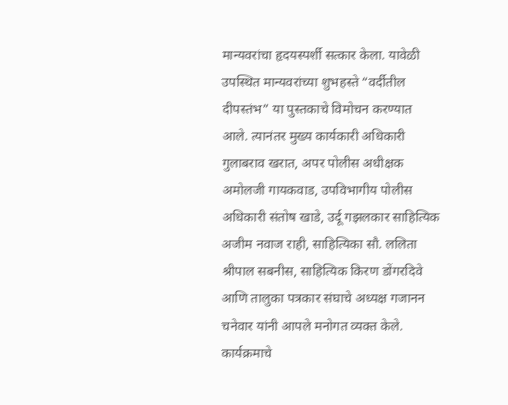मान्यवरांचा हृदयस्पर्शी सत्कार केला. यावेळी उपस्थित मान्यवरांच्या शुभहस्ते “वर्दीतील दीपस्तंभ” या पुस्तकाचे विमोचन करण्यात आले. त्यानंतर मुख्य कार्यकारी अधिकारी गुलाबराव खरात, अपर पोलीस अधीक्षक अमोलजी गायकवाड, उपविभागीय पोलीस अधिकारी संतोष खाडे, उर्दू गझलकार साहित्यिक अजीम नवाज राही, साहित्यिका सौ. ललिता श्रीपाल सबनीस, साहित्यिक किरण डोंगरदिवे आणि तालुका पत्रकार संघाचे अध्यक्ष गजानन चनेवार यांनी आपले मनोगत व्यक्त केले. कार्यक्रमाचे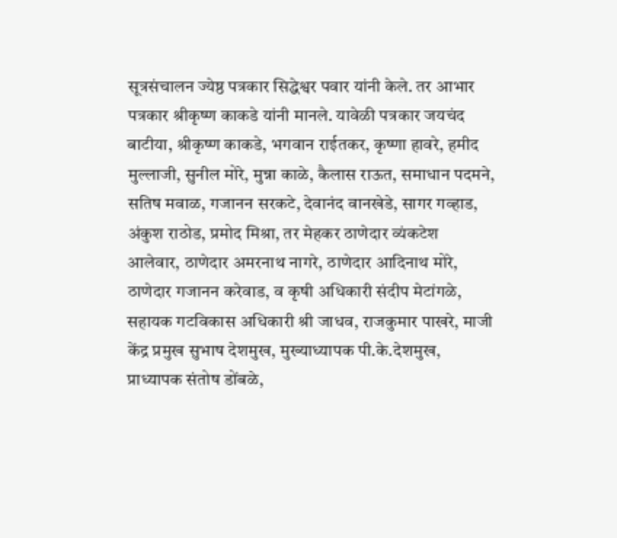सूत्रसंचालन ज्येष्ठ पत्रकार सिद्धेश्वर पवार यांनी केले. तर आभार पत्रकार श्रीकृष्ण काकडे यांनी मानले. यावेळी पत्रकार जयचंद बाटीया, श्रीकृष्ण काकडे, भगवान राईतकर, कृष्णा हावरे, हमीद मुल्लाजी, सुनील मोरे, मुन्ना काळे, कैलास राऊत, समाधान पदमने, सतिष मवाळ, गजानन सरकटे, देवानंद वानखेडे, सागर गव्हाड, अंकुश राठोड, प्रमोद मिश्रा, तर मेहकर ठाणेदार व्यंकटेश आलेवार, ठाणेदार अमरनाथ नागरे, ठाणेदार आदिनाथ मोरे, ठाणेदार गजानन करेवाड, व कृषी अधिकारी संदीप मेटांगळे, सहायक गटविकास अधिकारी श्री जाधव, राजकुमार पाखरे, माजी केंद्र प्रमुख सुभाष देशमुख, मुख्याध्यापक पी.के.देशमुख, प्राध्यापक संतोष डोंबळे,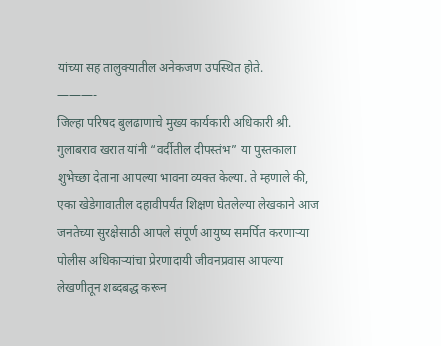यांच्या सह तालुक्यातील अनेकजण उपस्थित होते.
———-
जिल्हा परिषद बुलढाणाचे मुख्य कार्यकारी अधिकारी श्री. गुलाबराव खरात यांनी “वर्दीतील दीपस्तंभ” या पुस्तकाला शुभेच्छा देताना आपल्या भावना व्यक्त केल्या. ते म्हणाले की, एका खेडेगावातील दहावीपर्यंत शिक्षण घेतलेल्या लेखकाने आज जनतेच्या सुरक्षेसाठी आपले संपूर्ण आयुष्य समर्पित करणाऱ्या पोलीस अधिकाऱ्यांचा प्रेरणादायी जीवनप्रवास आपल्या लेखणीतून शब्दबद्ध करून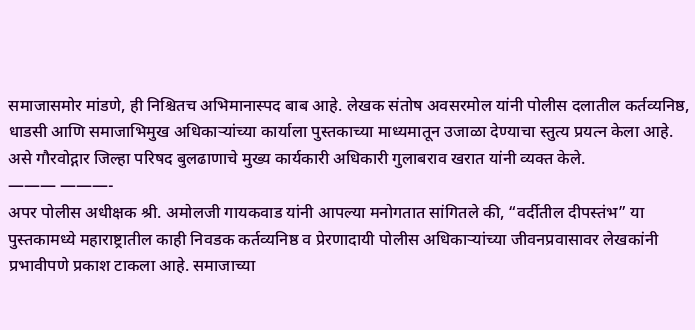समाजासमोर मांडणे, ही निश्चितच अभिमानास्पद बाब आहे. लेखक संतोष अवसरमोल यांनी पोलीस दलातील कर्तव्यनिष्ठ, धाडसी आणि समाजाभिमुख अधिकाऱ्यांच्या कार्याला पुस्तकाच्या माध्यमातून उजाळा देण्याचा स्तुत्य प्रयत्न केला आहे. असे गौरवोद्गार जिल्हा परिषद बुलढाणाचे मुख्य कार्यकारी अधिकारी गुलाबराव खरात यांनी व्यक्त केले.
——— ———-
अपर पोलीस अधीक्षक श्री. अमोलजी गायकवाड यांनी आपल्या मनोगतात सांगितले की, “वर्दीतील दीपस्तंभ” या पुस्तकामध्ये महाराष्ट्रातील काही निवडक कर्तव्यनिष्ठ व प्रेरणादायी पोलीस अधिकाऱ्यांच्या जीवनप्रवासावर लेखकांनी प्रभावीपणे प्रकाश टाकला आहे. समाजाच्या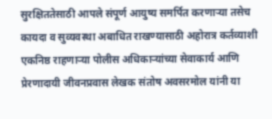सुरक्षिततेसाठी आपले संपूर्ण आयुष्य समर्पित करणाऱ्या तसेच कायदा व सुव्यवस्था अबाधित राखण्यासाठी अहोरात्र कर्तव्याशी एकनिष्ठ राहणाऱ्या पोलीस अधिकाऱ्यांच्या सेवाकार्य आणि प्रेरणादायी जीवनप्रवास लेखक संतोष अवसरमोल यांनी या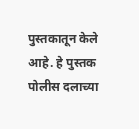पुस्तकातून केले आहे. हे पुस्तक पोलीस दलाच्या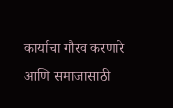कार्याचा गौरव करणारे आणि समाजासाठी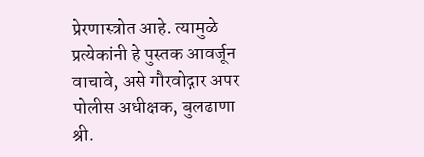प्रेरणास्त्रोत आहे. त्यामुळे प्रत्येकांनी हे पुस्तक आवर्जून वाचावे, असे गौरवोद्गार अपर पोलीस अधीक्षक, बुलढाणा श्री.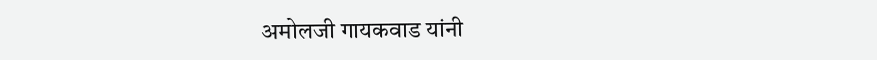अमोलजी गायकवाड यांनी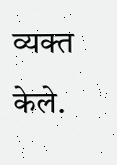व्यक्त केले.